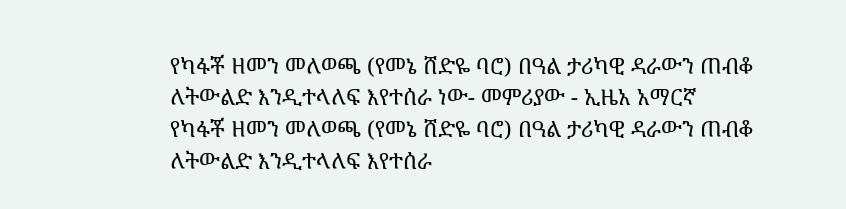የካፋቾ ዘመን መለወጫ (የመኔ ሸድዬ ባሮ) በዓል ታሪካዊ ዳራውን ጠብቆ ለትውልድ እንዲተላለፍ እየተሰራ ነው- መምሪያው - ኢዜአ አማርኛ
የካፋቾ ዘመን መለወጫ (የመኔ ሸድዬ ባሮ) በዓል ታሪካዊ ዳራውን ጠብቆ ለትውልድ እንዲተላለፍ እየተሰራ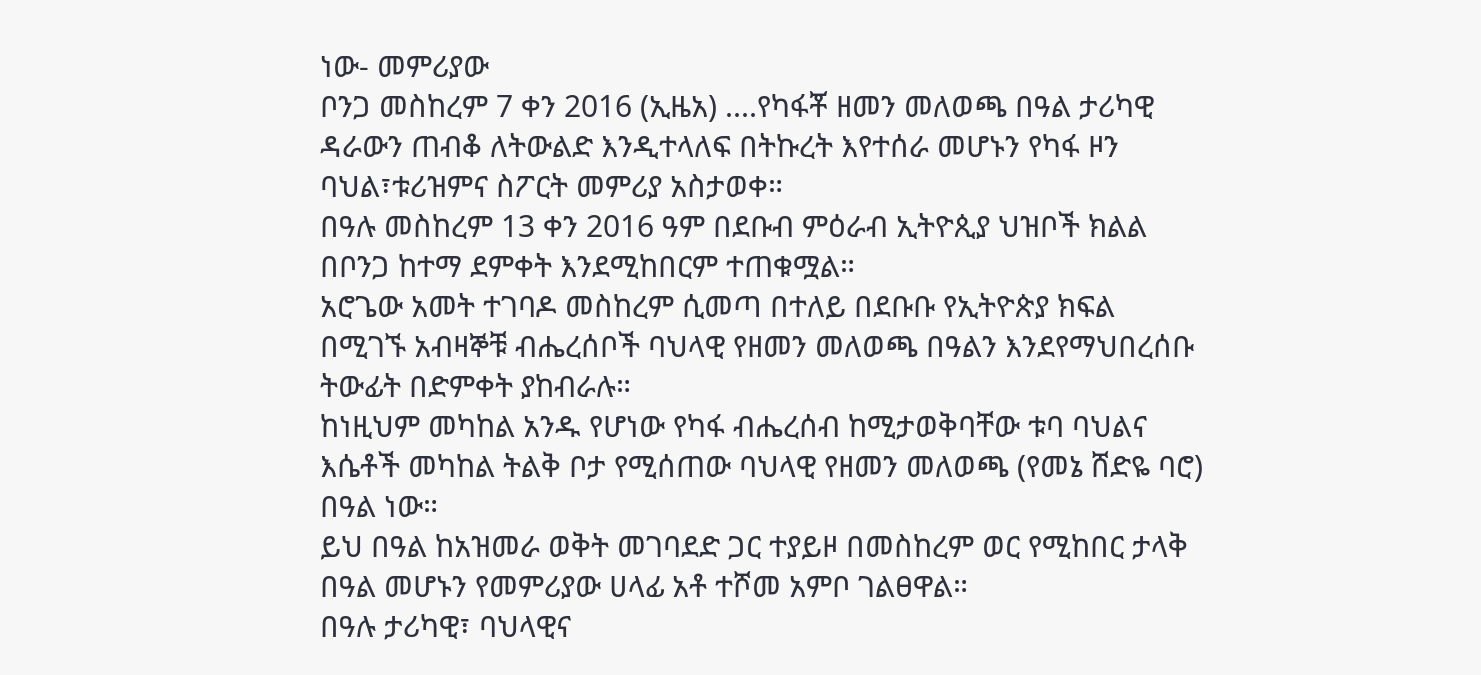ነው- መምሪያው
ቦንጋ መስከረም 7 ቀን 2016 (ኢዜአ) ....የካፋቾ ዘመን መለወጫ በዓል ታሪካዊ ዳራውን ጠብቆ ለትውልድ እንዲተላለፍ በትኩረት እየተሰራ መሆኑን የካፋ ዞን ባህል፣ቱሪዝምና ስፖርት መምሪያ አስታወቀ።
በዓሉ መስከረም 13 ቀን 2016 ዓም በደቡብ ምዕራብ ኢትዮጲያ ህዝቦች ክልል በቦንጋ ከተማ ደምቀት እንደሚከበርም ተጠቁሟል።
አሮጌው አመት ተገባዶ መስከረም ሲመጣ በተለይ በደቡቡ የኢትዮጵያ ክፍል በሚገኙ አብዛኞቹ ብሔረሰቦች ባህላዊ የዘመን መለወጫ በዓልን እንደየማህበረሰቡ ትውፊት በድምቀት ያከብራሉ።
ከነዚህም መካከል አንዱ የሆነው የካፋ ብሔረሰብ ከሚታወቅባቸው ቱባ ባህልና እሴቶች መካከል ትልቅ ቦታ የሚሰጠው ባህላዊ የዘመን መለወጫ (የመኔ ሸድዬ ባሮ) በዓል ነው።
ይህ በዓል ከአዝመራ ወቅት መገባደድ ጋር ተያይዞ በመስከረም ወር የሚከበር ታላቅ በዓል መሆኑን የመምሪያው ሀላፊ አቶ ተሾመ አምቦ ገልፀዋል።
በዓሉ ታሪካዊ፣ ባህላዊና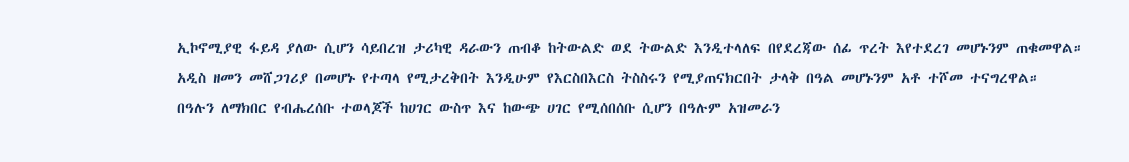ኢኮኖሚያዊ ፋይዳ ያለው ሲሆን ሳይበረዝ ታሪካዊ ዳራውን ጠብቆ ከትውልድ ወደ ትውልድ እንዲተላለፍ በየደረጃው ሰፊ ጥረት እየተደረገ መሆኑንም ጠቁመዋል።
አዲስ ዘመን መሸጋገሪያ በመሆኑ የተጣላ የሚታረቅበት እንዲሁም የእርስበእርስ ትስስሩን የሚያጠናክርበት ታላቅ በዓል መሆኑንም አቶ ተሾመ ተናግረዋል።
በዓሉን ለማክበር የብሔረሰቡ ተወላጆች ከሀገር ውስጥ እና ከውጭ ሀገር የሚሰበሰቡ ሲሆን በዓሉም አዝመራን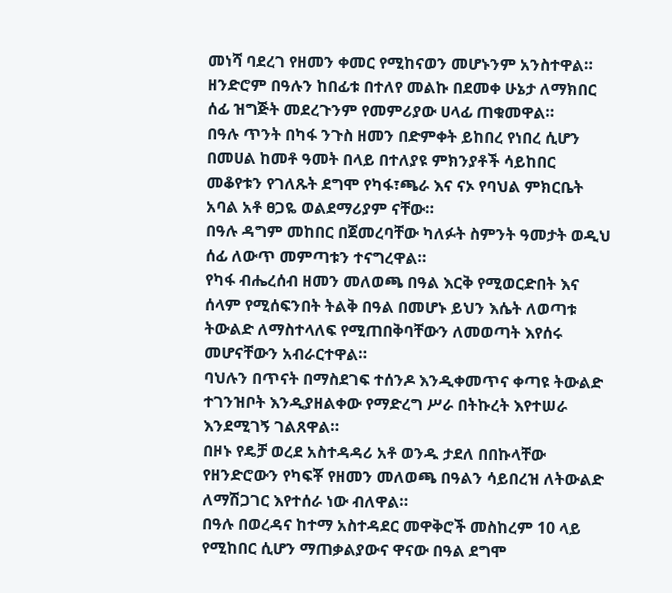መነሻ ባደረገ የዘመን ቀመር የሚከናወን መሆኑንም አንስተዋል።
ዘንድሮም በዓሉን ከበፊቱ በተለየ መልኩ በደመቀ ሁኔታ ለማክበር ሰፊ ዝግጅት መደረጉንም የመምሪያው ሀላፊ ጠቁመዋል።
በዓሉ ጥንት በካፋ ንጉስ ዘመን በድምቀት ይከበረ የነበረ ሲሆን በመሀል ከመቶ ዓመት በላይ በተለያዩ ምክንያቶች ሳይከበር መቆየቱን የገለጹት ደግሞ የካፋ፣ጫራ እና ናኦ የባህል ምክርቤት አባል አቶ ፀጋዬ ወልደማሪያም ናቸው።
በዓሉ ዳግም መከበር በጀመረባቸው ካለፉት ስምንት ዓመታት ወዲህ ሰፊ ለውጥ መምጣቱን ተናግረዋል።
የካፋ ብሔረሰብ ዘመን መለወጫ በዓል እርቅ የሚወርድበት እና ሰላም የሚሰፍንበት ትልቅ በዓል በመሆኑ ይህን እሴት ለወጣቱ ትውልድ ለማስተላለፍ የሚጠበቅባቸውን ለመወጣት እየሰሩ መሆናቸውን አብራርተዋል።
ባህሉን በጥናት በማስደገፍ ተሰንዶ እንዲቀመጥና ቀጣዩ ትውልድ ተገንዝቦት እንዲያዘልቀው የማድረግ ሥራ በትኩረት እየተሠራ እንደሚገኝ ገልጸዋል።
በዞኑ የዴቻ ወረደ አስተዳዳሪ አቶ ወንዱ ታደለ በበኩላቸው የዘንድሮውን የካፍቾ የዘመን መለወጫ በዓልን ሳይበረዝ ለትውልድ ለማሽጋገር እየተሰራ ነው ብለዋል።
በዓሉ በወረዳና ከተማ አስተዳደር መዋቅሮች መስከረም 10 ላይ የሚከበር ሲሆን ማጠቃልያውና ዋናው በዓል ደግሞ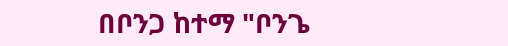በቦንጋ ከተማ "ቦንጌ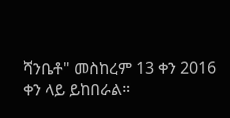ሻንቤቶ" መስከረም 13 ቀን 2016 ቀን ላይ ይከበራል።